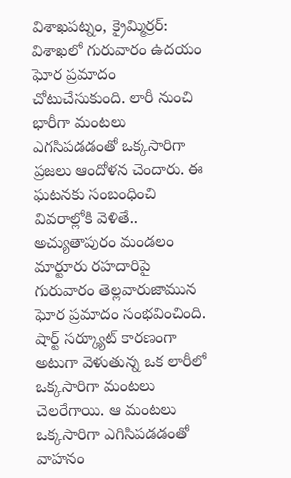విశాఖపట్నం, క్రైమ్మిర్రర్: విశాఖలో గురువారం ఉదయం ఘోర ప్రమాదం చోటుచేసుకుంది. లారీ నుంచి భారీగా మంటలు ఎగసిపడడంతో ఒక్కసారిగా ప్రజలు ఆందోళన చెందారు. ఈ ఘటనకు సంబంధించి వివరాల్లోకి వెళితే.. అచ్యుతాపురం మండలం మార్టూరు రహదారిపై గురువారం తెల్లవారుజామున ఘోర ప్రమాదం సంభవించింది. షార్ట్ సర్క్యూట్ కారణంగా అటుగా వెళుతున్న ఒక లారీలో ఒక్కసారిగా మంటలు చెలరేగాయి. ఆ మంటలు ఒక్కసారిగా ఎగిసిపడడంతో వాహనం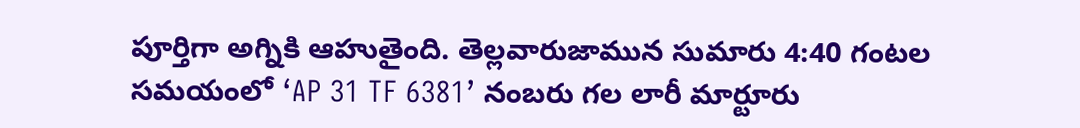పూర్తిగా అగ్నికి ఆహుతైంది. తెల్లవారుజామున సుమారు 4:40 గంటల సమయంలో ‘AP 31 TF 6381’ నంబరు గల లారీ మార్టూరు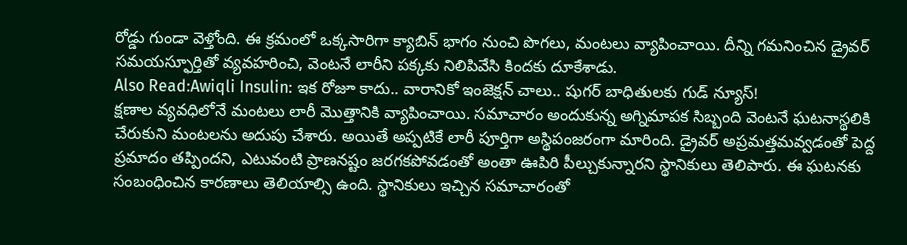రోడ్డు గుండా వెళ్తోంది. ఈ క్రమంలో ఒక్కసారిగా క్యాబిన్ భాగం నుంచి పొగలు, మంటలు వ్యాపించాయి. దీన్ని గమనించిన డ్రైవర్ సమయస్ఫూర్తితో వ్యవహరించి, వెంటనే లారీని పక్కకు నిలిపివేసి కిందకు దూకేశాడు.
Also Read:Awiqli Insulin: ఇక రోజూ కాదు.. వారానికో ఇంజెక్షన్ చాలు.. షుగర్ బాధితులకు గుడ్ న్యూస్!
క్షణాల వ్యవధిలోనే మంటలు లారీ మొత్తానికి వ్యాపించాయి. సమాచారం అందుకున్న అగ్నిమాపక సిబ్బంది వెంటనే ఘటనాస్థలికి చేరుకుని మంటలను అదుపు చేశారు. అయితే అప్పటికే లారీ పూర్తిగా అస్థిపంజరంగా మారింది. డ్రైవర్ అప్రమత్తమవ్వడంతో పెద్ద ప్రమాదం తప్పిందని, ఎటువంటి ప్రాణనష్టం జరగకపోవడంతో అంతా ఊపిరి పీల్చుకున్నారని స్థానికులు తెలిపారు. ఈ ఘటనకు సంబంధించిన కారణాలు తెలియాల్సి ఉంది. స్థానికులు ఇచ్చిన సమాచారంతో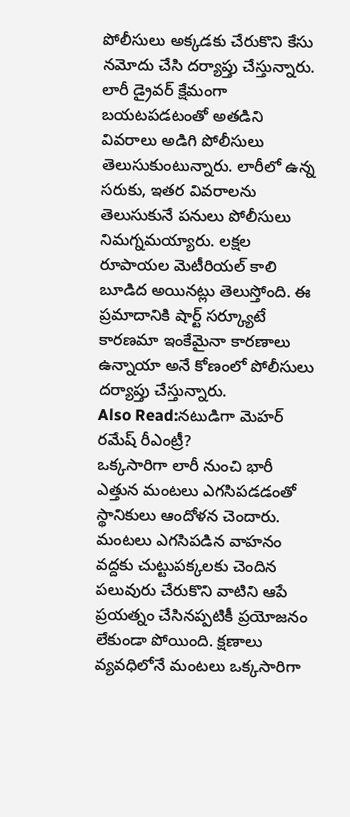పోలీసులు అక్కడకు చేరుకొని కేసు నమోదు చేసి దర్యాప్తు చేస్తున్నారు. లారీ డ్రైవర్ క్షేమంగా బయటపడటంతో అతడిని వివరాలు అడిగి పోలీసులు తెలుసుకుంటున్నారు. లారీలో ఉన్న సరుకు, ఇతర వివరాలను తెలుసుకునే పనులు పోలీసులు నిమగ్నమయ్యారు. లక్షల రూపాయల మెటీరియల్ కాలి బూడిద అయినట్లు తెలుస్తోంది. ఈ ప్రమాదానికి షార్ట్ సర్క్యూటే కారణమా ఇంకేమైనా కారణాలు ఉన్నాయా అనే కోణంలో పోలీసులు దర్యాప్తు చేస్తున్నారు.
Also Read:నటుడిగా మెహర్ రమేష్ రీఎంట్రీ?
ఒక్కసారిగా లారీ నుంచి భారీ ఎత్తున మంటలు ఎగసిపడడంతో స్థానికులు ఆందోళన చెందారు. మంటలు ఎగసిపడిన వాహనం వద్దకు చుట్టుపక్కలకు చెందిన పలువురు చేరుకొని వాటిని ఆపే ప్రయత్నం చేసినప్పటికీ ప్రయోజనం లేకుండా పోయింది. క్షణాలు వ్యవధిలోనే మంటలు ఒక్కసారిగా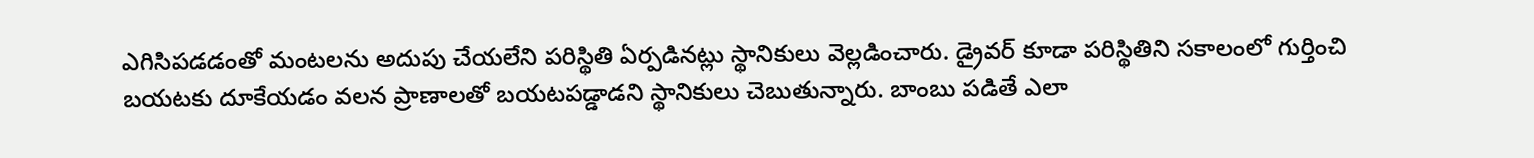ఎగిసిపడడంతో మంటలను అదుపు చేయలేని పరిస్థితి ఏర్పడినట్లు స్థానికులు వెల్లడించారు. డ్రైవర్ కూడా పరిస్థితిని సకాలంలో గుర్తించి బయటకు దూకేయడం వలన ప్రాణాలతో బయటపడ్డాడని స్థానికులు చెబుతున్నారు. బాంబు పడితే ఎలా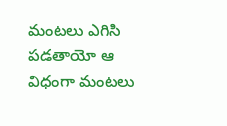మంటలు ఎగిసి పడతాయో ఆ విధంగా మంటలు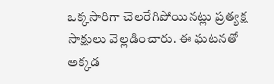ఒక్కసారిగా చెలరేగిపోయినట్లు ప్రత్యక్ష సాక్షులు వెల్లడించారు. ఈ ఘటనతో అక్కడ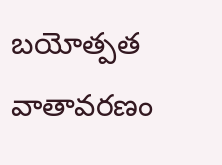బయోత్పత వాతావరణం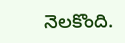నెలకొంది.